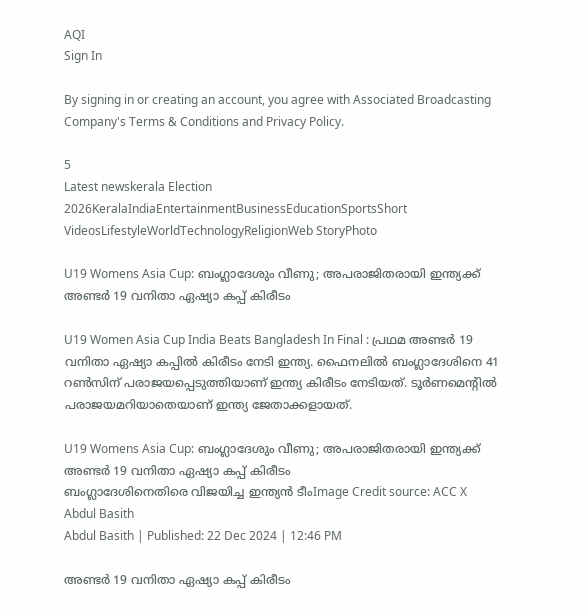AQI
Sign In

By signing in or creating an account, you agree with Associated Broadcasting Company's Terms & Conditions and Privacy Policy.

5
Latest newskerala Election 2026KeralaIndiaEntertainmentBusinessEducationSportsShort VideosLifestyleWorldTechnologyReligionWeb StoryPhoto

U19 Womens Asia Cup: ബംഗ്ലാദേശും വീണു; അപരാജിതരായി ഇന്ത്യക്ക് അണ്ടർ 19 വനിതാ ഏഷ്യാ കപ്പ് കിരീടം

U19 Women Asia Cup India Beats Bangladesh In Final : പ്രഥമ അണ്ടർ 19 വനിതാ ഏഷ്യാ കപ്പിൽ കിരീടം നേടി ഇന്ത്യ. ഫൈനലിൽ ബംഗ്ലാദേശിനെ 41 റൺസിന് പരാജയപ്പെടുത്തിയാണ് ഇന്ത്യ കിരീടം നേടിയത്. ടൂർണമെൻ്റിൽ പരാജയമറിയാതെയാണ് ഇന്ത്യ ജേതാക്കളായത്.

U19 Womens Asia Cup: ബംഗ്ലാദേശും വീണു; അപരാജിതരായി ഇന്ത്യക്ക് അണ്ടർ 19 വനിതാ ഏഷ്യാ കപ്പ് കിരീടം
ബംഗ്ലാദേശിനെതിരെ വിജയിച്ച ഇന്ത്യൻ ടീംImage Credit source: ACC X
Abdul Basith
Abdul Basith | Published: 22 Dec 2024 | 12:46 PM

അണ്ടർ 19 വനിതാ ഏഷ്യാ കപ്പ് കിരീടം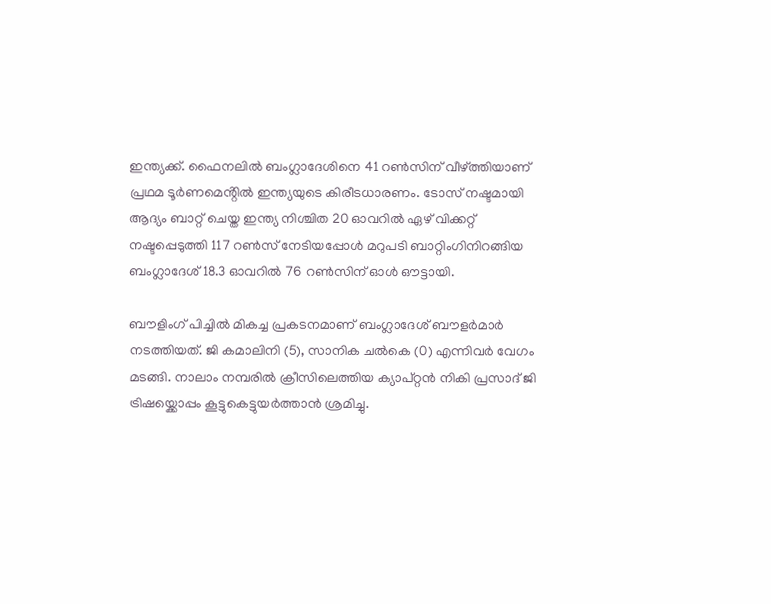ഇന്ത്യക്ക്. ഫൈനലിൽ ബംഗ്ലാദേശിനെ 41 റൺസിന് വീഴ്ത്തിയാണ് പ്രഥമ ടൂർണമെൻ്റിൽ ഇന്ത്യയുടെ കിരീടധാരണം. ടോസ് നഷ്ടമായി ആദ്യം ബാറ്റ് ചെയ്ത ഇന്ത്യ നിശ്ചിത 20 ഓവറിൽ ഏഴ് വിക്കറ്റ് നഷ്ടപ്പെടുത്തി 117 റൺസ് നേടിയപ്പോൾ മറുപടി ബാറ്റിംഗിനിറങ്ങിയ ബംഗ്ലാദേശ് 18.3 ഓവറിൽ 76 റൺസിന് ഓൾ ഔട്ടായി.

ബൗളിംഗ് പിച്ചിൽ മികച്ച പ്രകടനമാണ് ബംഗ്ലാദേശ് ബൗളർമാർ നടത്തിയത്. ജി കമാലിനി (5), സാനിക ചൽകെ (0) എന്നിവർ വേഗം മടങ്ങി. നാലാം നമ്പരിൽ ക്രീസിലെത്തിയ ക്യാപ്റ്റൻ നികി പ്രസാദ് ജി ട്രിഷയ്ക്കൊപ്പം കൂട്ടുകെട്ടുയർത്താൻ ശ്രമിച്ചു.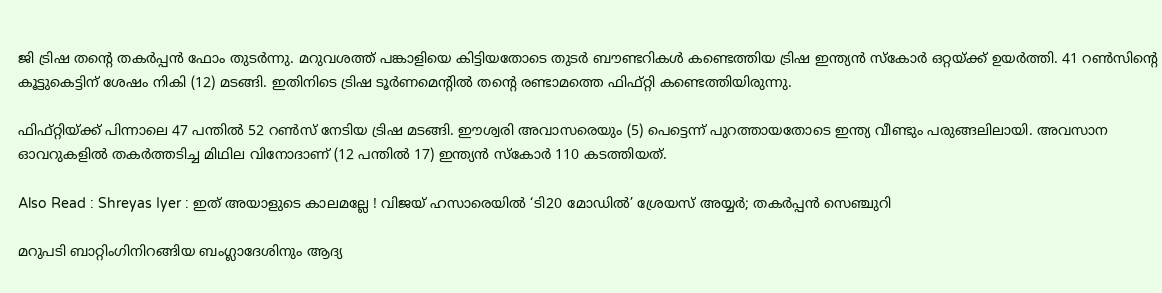ജി ട്രിഷ തൻ്റെ തകർപ്പൻ ഫോം തുടർന്നു. മറുവശത്ത് പങ്കാളിയെ കിട്ടിയതോടെ തുടർ ബൗണ്ടറികൾ കണ്ടെത്തിയ ട്രിഷ ഇന്ത്യൻ സ്കോർ ഒറ്റയ്ക്ക് ഉയർത്തി. 41 റൺസിൻ്റെ കൂട്ടുകെട്ടിന് ശേഷം നികി (12) മടങ്ങി. ഇതിനിടെ ട്രിഷ ടൂർണമെൻ്റിൽ തൻ്റെ രണ്ടാമത്തെ ഫിഫ്റ്റി കണ്ടെത്തിയിരുന്നു.

ഫിഫ്റ്റിയ്ക്ക് പിന്നാലെ 47 പന്തിൽ 52 റൺസ് നേടിയ ട്രിഷ മടങ്ങി. ഈശ്വരി അവാസരെയും (5) പെട്ടെന്ന് പുറത്തായതോടെ ഇന്ത്യ വീണ്ടും പരുങ്ങലിലായി. അവസാന ഓവറുകളിൽ തകർത്തടിച്ച മിഥില വിനോദാണ് (12 പന്തിൽ 17) ഇന്ത്യൻ സ്കോർ 110 കടത്തിയത്.

Also Read : Shreyas Iyer : ഇത് അയാളുടെ കാലമല്ലേ ! വിജയ് ഹസാരെയില്‍ ‘ടി20 മോഡില്‍’ ശ്രേയസ് അയ്യര്‍; തകര്‍പ്പന്‍ സെഞ്ചുറി

മറുപടി ബാറ്റിംഗിനിറങ്ങിയ ബംഗ്ലാദേശിനും ആദ്യ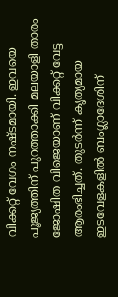വിക്കറ്റ് വേഗം നഷ്ടമായി. ഇവയെ പൂജ്യത്തിന് പുറത്താക്കി മലയാളി താരം ജോഷിത വിജെയാണ് വിക്കറ്റ് വേട്ട ആരംഭിച്ചത്. തുടർന്ന് കൃത്യമായ ഇടവേളകളിൽ ബംഗ്ലാദേശിന്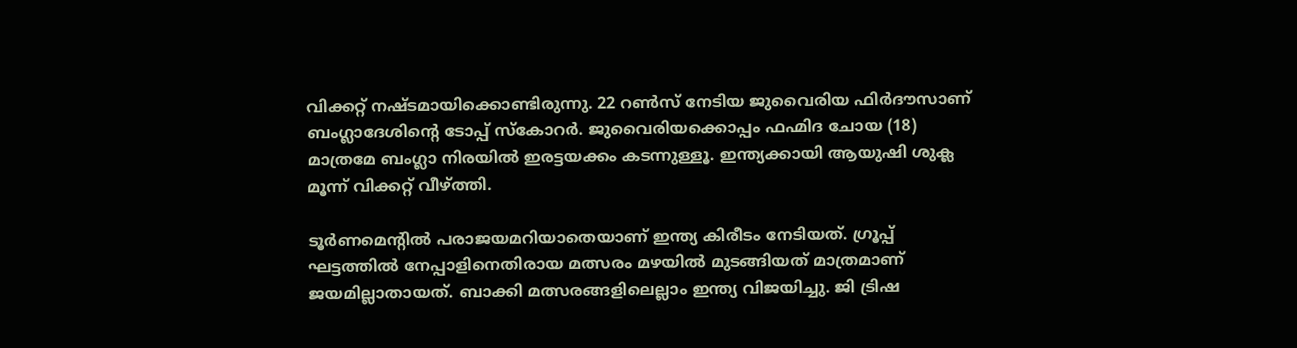വിക്കറ്റ് നഷ്ടമായിക്കൊണ്ടിരുന്നു. 22 റൺസ് നേടിയ ജുവൈരിയ ഫിർദൗസാണ് ബംഗ്ലാദേശിൻ്റെ ടോപ്പ് സ്കോറർ. ജുവൈരിയക്കൊപ്പം ഫഹ്മിദ ചോയ (18) മാത്രമേ ബംഗ്ലാ നിരയിൽ ഇരട്ടയക്കം കടന്നുള്ളൂ. ഇന്ത്യക്കായി ആയുഷി ശുക്ല മൂന്ന് വിക്കറ്റ് വീഴ്ത്തി.

ടൂർണമെൻ്റിൽ പരാജയമറിയാതെയാണ് ഇന്ത്യ കിരീടം നേടിയത്. ഗ്രൂപ്പ് ഘട്ടത്തിൽ നേപ്പാളിനെതിരായ മത്സരം മഴയിൽ മുടങ്ങിയത് മാത്രമാണ് ജയമില്ലാതായത്. ബാക്കി മത്സരങ്ങളിലെല്ലാം ഇന്ത്യ വിജയിച്ചു. ജി ട്രിഷ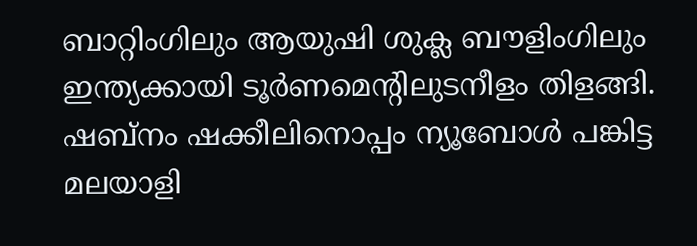ബാറ്റിംഗിലും ആയുഷി ശുക്ല ബൗളിംഗിലും ഇന്ത്യക്കായി ടൂർണമെൻ്റിലുടനീളം തിളങ്ങി. ഷബ്നം ഷക്കീലിനൊപ്പം ന്യൂബോൾ പങ്കിട്ട മലയാളി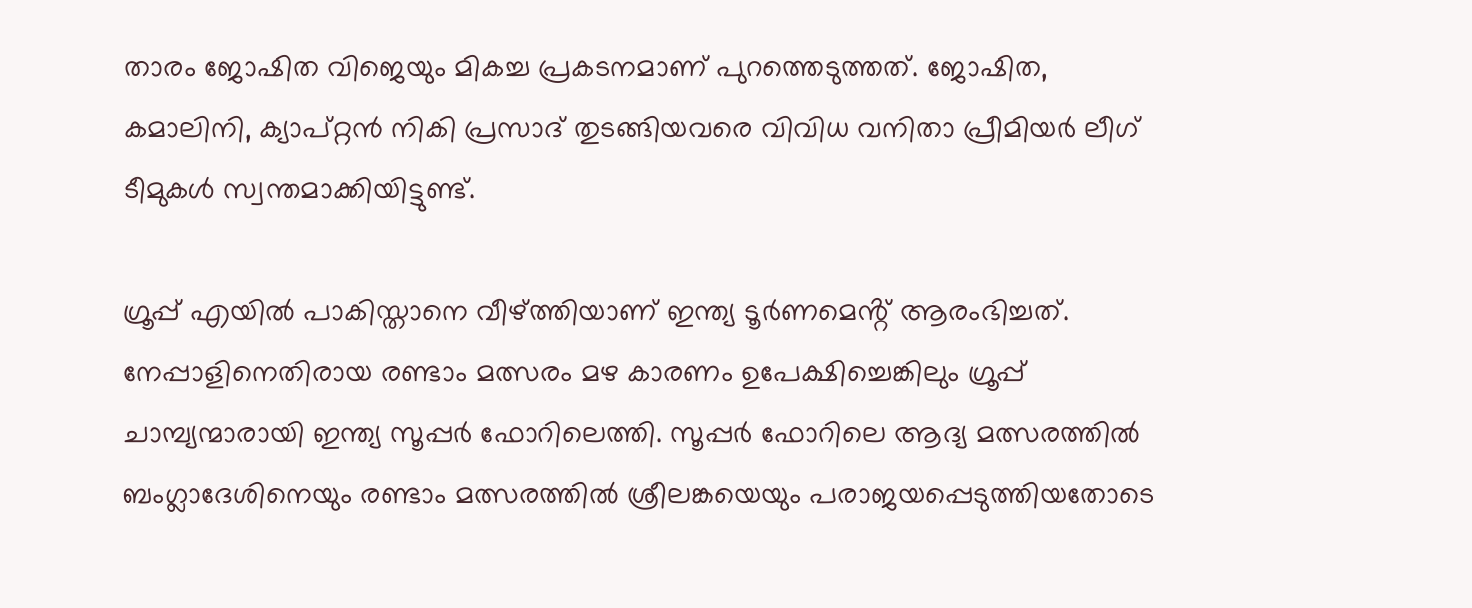താരം ജോഷിത വിജെയും മികച്ച പ്രകടനമാണ് പുറത്തെടുത്തത്. ജോഷിത, കമാലിനി, ക്യാപ്റ്റൻ നികി പ്രസാദ് തുടങ്ങിയവരെ വിവിധ വനിതാ പ്രീമിയർ ലീഗ് ടീമുകൾ സ്വന്തമാക്കിയിട്ടുണ്ട്.

ഗ്രൂപ്പ് എയിൽ പാകിസ്താനെ വീഴ്ത്തിയാണ് ഇന്ത്യ ടൂർണമെൻ്റ് ആരംഭിച്ചത്. നേപ്പാളിനെതിരായ രണ്ടാം മത്സരം മഴ കാരണം ഉപേക്ഷിച്ചെങ്കിലും ഗ്രൂപ്പ് ചാമ്പ്യന്മാരായി ഇന്ത്യ സൂപ്പർ ഫോറിലെത്തി. സൂപ്പർ ഫോറിലെ ആദ്യ മത്സരത്തിൽ ബംഗ്ലാദേശിനെയും രണ്ടാം മത്സരത്തിൽ ശ്രീലങ്കയെയും പരാജയപ്പെടുത്തിയതോടെ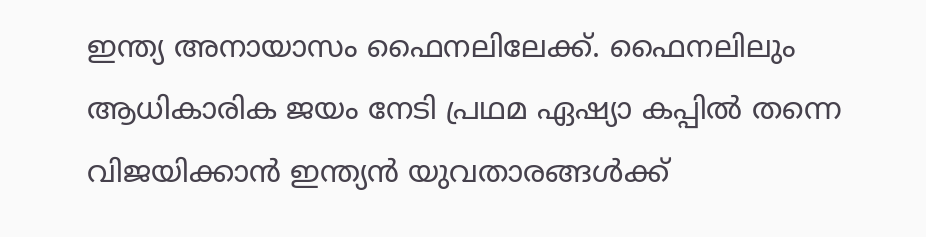ഇന്ത്യ അനായാസം ഫൈനലിലേക്ക്. ഫൈനലിലും ആധികാരിക ജയം നേടി പ്രഥമ ഏഷ്യാ കപ്പിൽ തന്നെ വിജയിക്കാൻ ഇന്ത്യൻ യുവതാരങ്ങൾക്ക്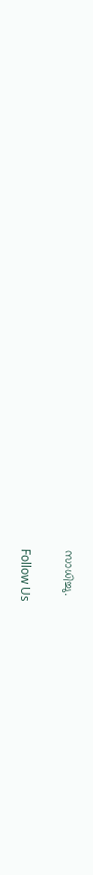സാധിച്ചു.

Follow Us